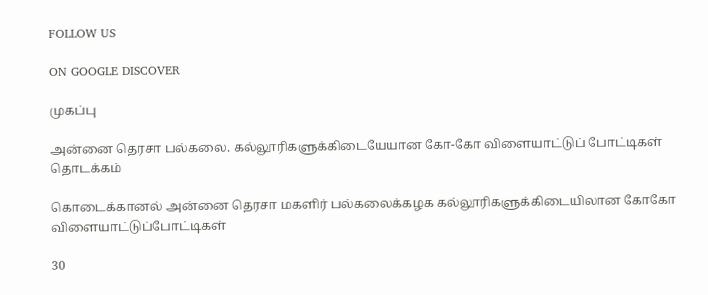FOLLOW US

ON GOOGLE DISCOVER

முகப்பு

அன்னை தெரசா பல்கலை. கல்லூரிகளுக்கிடையேயான கோ-கோ விளையாட்டுப் போட்டிகள் தொடக்கம்

கொடைக்கானல் அன்னை தெரசா மகளிர் பல்கலைக்கழக கல்லூரிகளுக்கிடையிலான கோகோ விளையாட்டுப்போட்டிகள்

30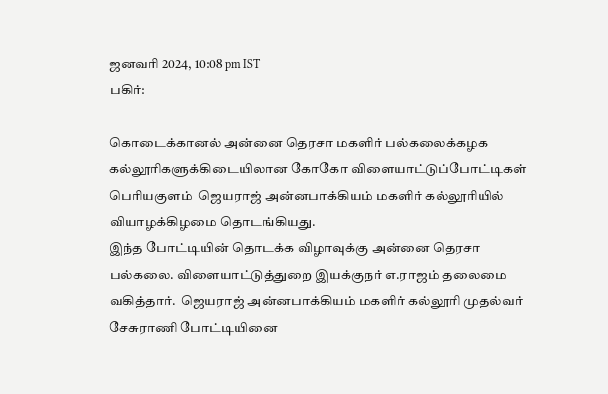ஜனவரி 2024, 10:08 pm IST
பகிர்:

கொடைக்கானல் அன்னை தெரசா மகளிர் பல்கலைக்கழக கல்லூரிகளுக்கிடையிலான கோகோ விளையாட்டுப்போட்டிகள் பெரியகுளம்  ஜெயராஜ் அன்னபாக்கியம் மகளிர் கல்லூரியில் வியாழக்கிழமை தொடங்கியது.
இந்த போட்டியின் தொடக்க விழாவுக்கு அன்னை தெரசா பல்கலை. விளையாட்டுத்துறை இயக்குநர் எ.ராஜம் தலைமை வகித்தார்.  ஜெயராஜ் அன்னபாக்கியம் மகளிர் கல்லூரி முதல்வர் சேசுராணி போட்டியினை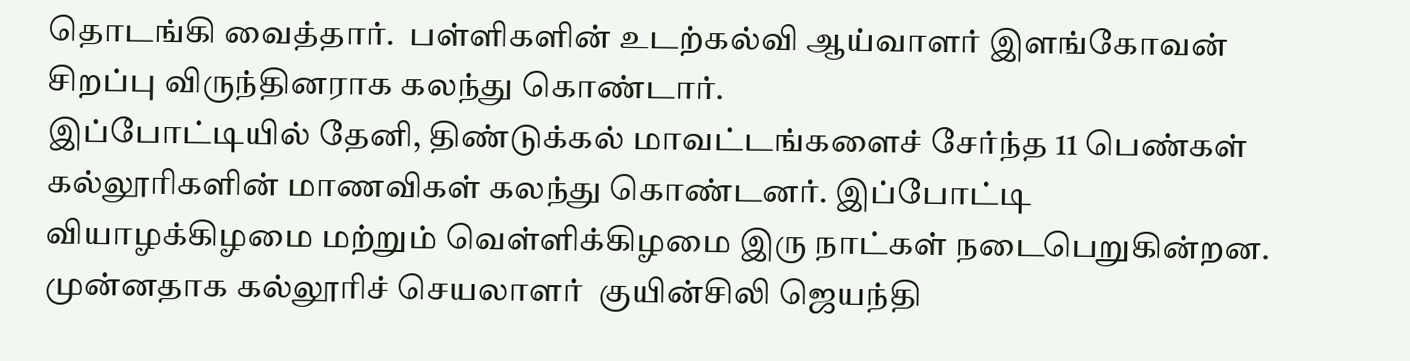தொடங்கி வைத்தார்.  பள்ளிகளின் உடற்கல்வி ஆய்வாளர் இளங்கோவன் சிறப்பு விருந்தினராக கலந்து கொண்டார்.
இப்போட்டியில் தேனி, திண்டுக்கல் மாவட்டங்களைச் சேர்ந்த 11 பெண்கள் கல்லூரிகளின் மாணவிகள் கலந்து கொண்டனர். இப்போட்டி வியாழக்கிழமை மற்றும் வெள்ளிக்கிழமை இரு நாட்கள் நடைபெறுகின்றன.  முன்னதாக கல்லூரிச் செயலாளர்  குயின்சிலி ஜெயந்தி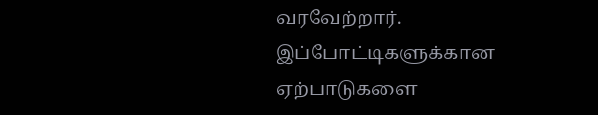வரவேற்றார்.  இப்போட்டிகளுக்கான ஏற்பாடுகளை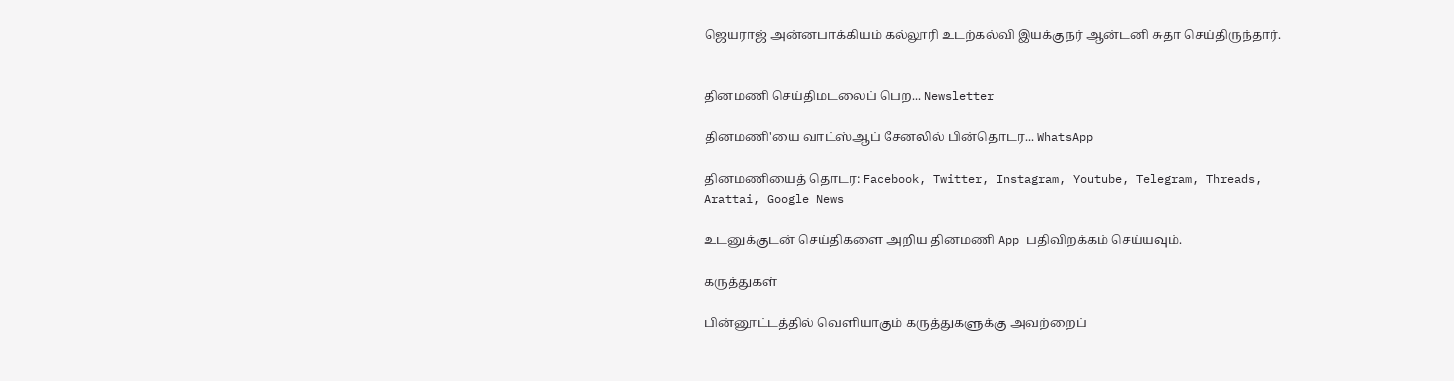ஜெயராஜ் அன்னபாக்கியம் கல்லூரி உடற்கல்வி இயக்குநர் ஆன்டனி சுதா செய்திருந்தார்.


தினமணி செய்திமடலைப் பெற... Newsletter

தினமணி'யை வாட்ஸ்ஆப் சேனலில் பின்தொடர... WhatsApp

தினமணியைத் தொடர: Facebook, Twitter, Instagram, Youtube, Telegram, Threads, Arattai, Google News

உடனுக்குடன் செய்திகளை அறிய தினமணி App பதிவிறக்கம் செய்யவும்.

கருத்துகள்

பின்னூட்டத்தில் வெளியாகும் கருத்துகளுக்கு அவற்றைப்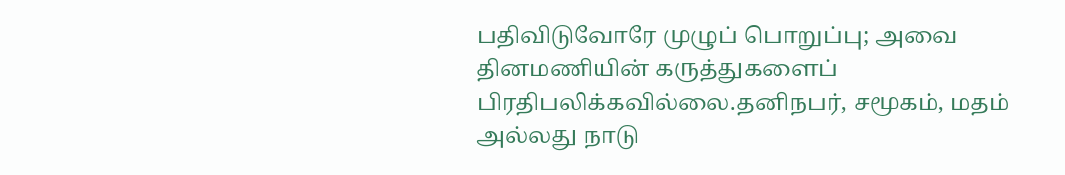பதிவிடுவோரே முழுப் பொறுப்பு; அவை தினமணியின் கருத்துகளைப் பிரதிபலிக்கவில்லை.தனிநபர், சமூகம், மதம் அல்லது நாடு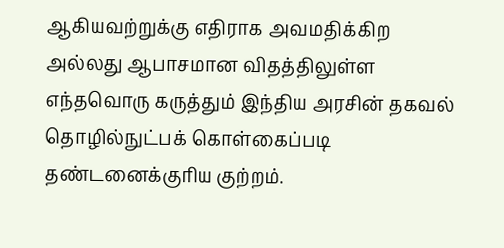ஆகியவற்றுக்கு எதிராக அவமதிக்கிற அல்லது ஆபாசமான விதத்திலுள்ள எந்தவொரு கருத்தும் இந்திய அரசின் தகவல் தொழில்நுட்பக் கொள்கைப்படி தண்டனைக்குரிய குற்றம்.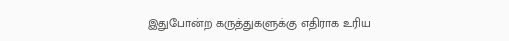இதுபோன்ற கருத்துகளுக்கு எதிராக உரிய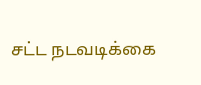சட்ட நடவடிக்கை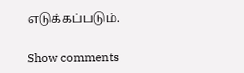எடுக்கப்படும்.

Show comments